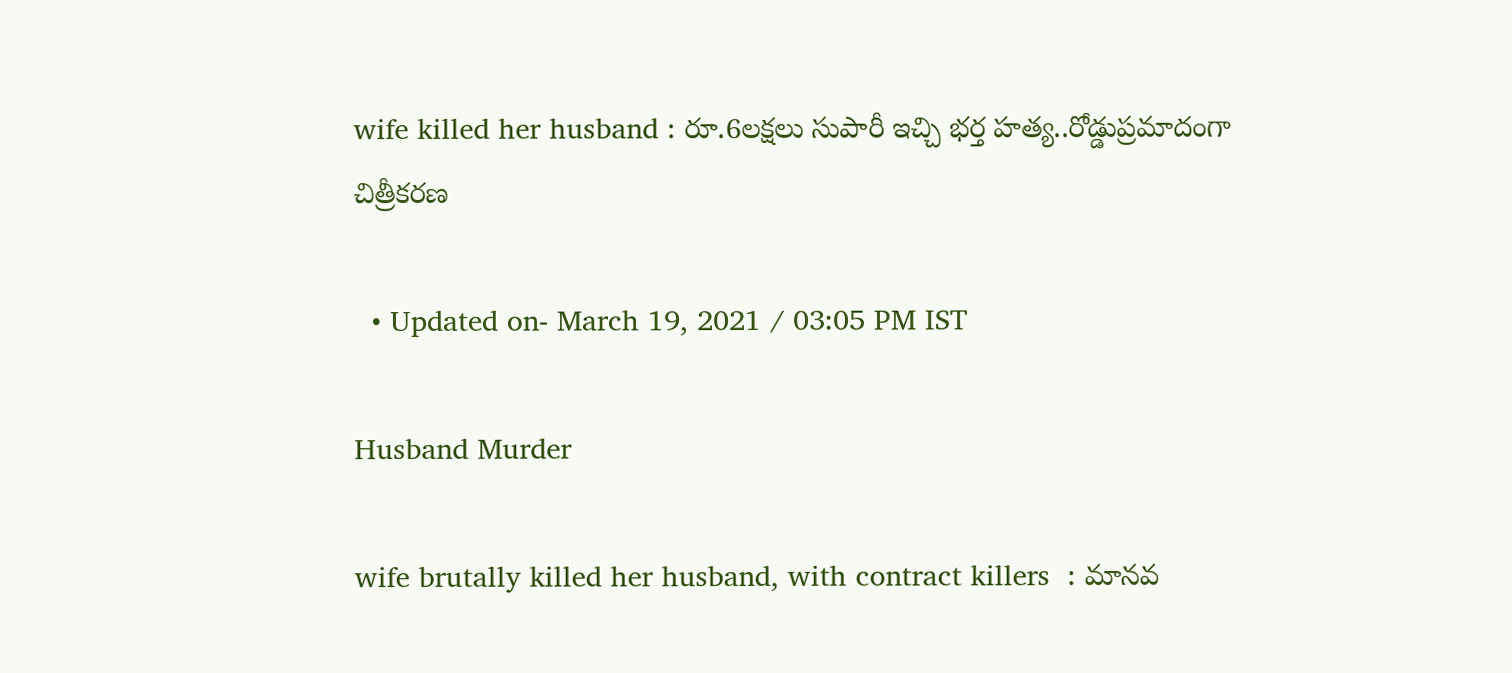wife killed her husband : రూ.6లక్షలు సుపారీ ఇచ్చి భర్త హత్య..రోడ్డుప్రమాదంగా చిత్రీకరణ

  • Updated on- March 19, 2021 / 03:05 PM IST

Husband Murder

wife brutally killed her husband, with contract killers  : మానవ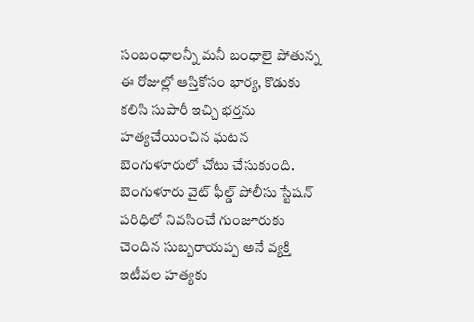సంబంధాలన్నీ మనీ బంధాలై పోతున్న ఈ రోజుల్లో ఆస్తికోసం భార్య, కొడుకు కలిసి సుపారీ ఇచ్చి భర్తను హత్యచేయించిన ఘటన బెంగుళూరులో చోటు చేసుకుంది.
బెంగుళూరు వైట్ ఫీల్డ్ పోలీసు స్టేషన్ పరిధిలో నివసించే గుంజూరుకు చెందిన సుబ్బరాయప్ప అనే వ్యక్తి ఇటీవల హత్యకు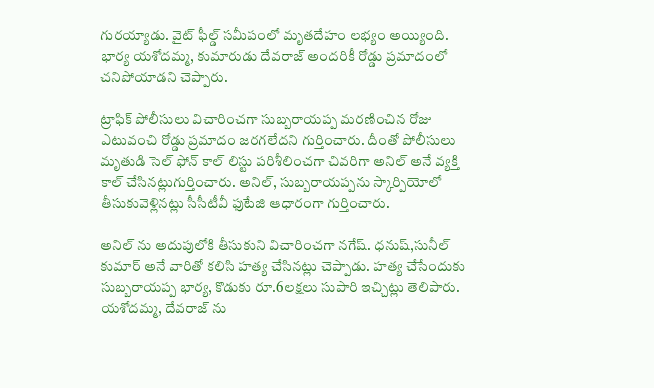గురయ్యాడు. వైట్ ఫీల్డ్ సమీపంలో మృతదేహం లభ్యం అయ్యింది. భార్య యశోదమ్మ, కుమారుడు దేవరాజ్ అందరికీ రోడ్డు ప్రమాదంలో చనిపోయాడని చెప్పారు.

ట్రాఫిక్ పోలీసులు విచారించగా సుబ్బరాయప్ప మరణించిన రోజు ఎటువంచి రోడ్డు ప్రమాదం జరగలేదని గుర్తించారు. దీంతో పోలీసులు మృతుడి సెల్ ఫోన్ కాల్ లిస్టు పరిశీలించగా చివరిగా అనిల్ అనే వ్యక్తి కాల్ చేసినట్లుగుర్తించారు. అనిల్, సుబ్బరాయప్పను స్కార్పియోలో తీసుకువెళ్లినట్లు సీసీటీవీ ఫుటేజి ఆధారంగా గుర్తించారు.

అనిల్ ను అదుపులోకి తీసుకుని విచారించగా నగేష్. ధనుష్,సునీల్ కుమార్ అనే వారితో కలిసి హత్య చేసినట్లు చెప్పాడు. హత్య చేసేందుకు సుబ్బరాయప్ప భార్య, కొడుకు రూ.6లక్షలు సుపారి ఇచ్చిట్లు తెలిపారు. యశోదమ్మ, దేవరాజ్ ను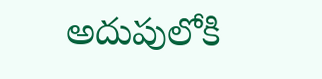అదుపులోకి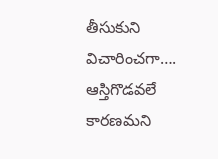తీసుకుని విచారించగా…. ఆస్తిగొడవలే కారణమని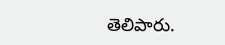తెలిపారు.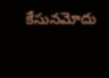కేసునమోదు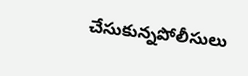చేసుకున్నపోలీసులు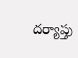దర్యాప్తు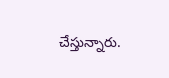చేస్తున్నారు.